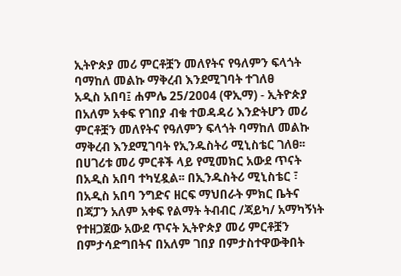ኢትዮጵያ መሪ ምርቶቿን መለየትና የዓለምን ፍላጎት ባማከለ መልኩ ማቅረብ እንደሚገባት ተገለፀ
አዲስ አበባ፤ ሐምሌ 25/2004 (ዋኢማ) - ኢትዮጵያ በአለም አቀፍ የገበያ ብቁ ተወዳዳሪ እንድትሆን መሪ ምርቶቿን መለየትና የዓለምን ፍላጎት ባማከለ መልኩ ማቅረብ እንደሚገባት የኢንዱስትሪ ሚኒስቴር ገለፀ፡፡
በሀገሪቱ መሪ ምርቶች ላይ የሚመክር አውደ ጥናት በአዲስ አበባ ተካሂዷል፡፡ በኢንዱስትሪ ሚኒስቴር ፣ በአዲስ አበባ ንግድና ዘርፍ ማህበራት ምክር ቤትና በጃፓን አለም አቀፍ የልማት ትብብር /ጃይካ/ አማካኝነት የተዘጋጀው አውደ ጥናት ኢትዮጵያ መሪ ምርቶቿን በምታሳድግበትና በአለም ገበያ በምታስተዋውቅበት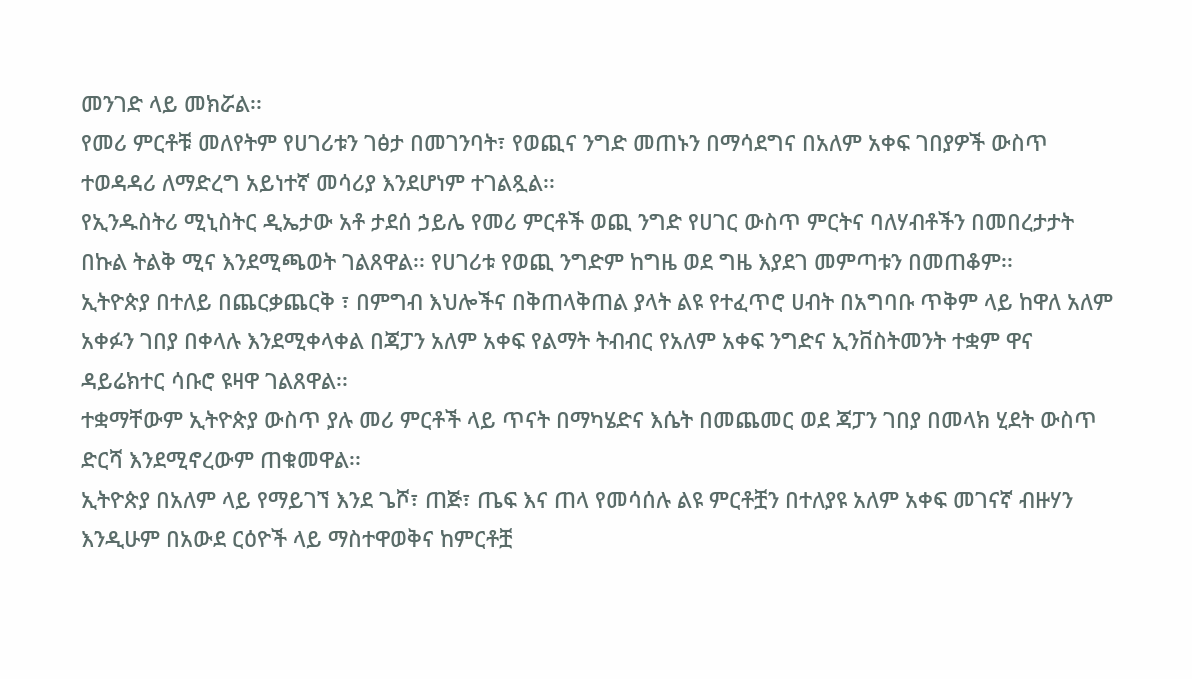መንገድ ላይ መክሯል፡፡
የመሪ ምርቶቹ መለየትም የሀገሪቱን ገፅታ በመገንባት፣ የወጪና ንግድ መጠኑን በማሳደግና በአለም አቀፍ ገበያዎች ውስጥ ተወዳዳሪ ለማድረግ አይነተኛ መሳሪያ እንደሆነም ተገልጿል፡፡
የኢንዱስትሪ ሚኒስትር ዲኤታው አቶ ታደሰ ኃይሌ የመሪ ምርቶች ወጪ ንግድ የሀገር ውስጥ ምርትና ባለሃብቶችን በመበረታታት በኩል ትልቅ ሚና እንደሚጫወት ገልጸዋል፡፡ የሀገሪቱ የወጪ ንግድም ከግዜ ወደ ግዜ እያደገ መምጣቱን በመጠቆም፡፡
ኢትዮጵያ በተለይ በጨርቃጨርቅ ፣ በምግብ እህሎችና በቅጠላቅጠል ያላት ልዩ የተፈጥሮ ሀብት በአግባቡ ጥቅም ላይ ከዋለ አለም አቀፉን ገበያ በቀላሉ እንደሚቀላቀል በጃፓን አለም አቀፍ የልማት ትብብር የአለም አቀፍ ንግድና ኢንቨስትመንት ተቋም ዋና ዳይሬክተር ሳቡሮ ዩዛዋ ገልጸዋል፡፡
ተቋማቸውም ኢትዮጵያ ውስጥ ያሉ መሪ ምርቶች ላይ ጥናት በማካሄድና እሴት በመጨመር ወደ ጃፓን ገበያ በመላክ ሂደት ውስጥ ድርሻ እንደሚኖረውም ጠቁመዋል፡፡
ኢትዮጵያ በአለም ላይ የማይገኘ እንደ ጌሾ፣ ጠጅ፣ ጤፍ እና ጠላ የመሳሰሉ ልዩ ምርቶቿን በተለያዩ አለም አቀፍ መገናኛ ብዙሃን እንዲሁም በአውደ ርዕዮች ላይ ማስተዋወቅና ከምርቶቿ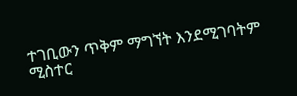ተገቢውን ጥቅም ማግኘት እንደሚገባትም ሚስተር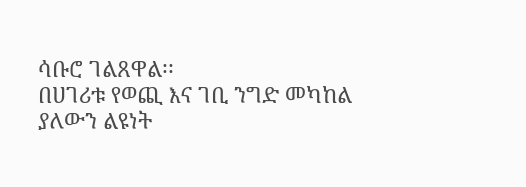ሳቡሮ ገልጸዋል፡፡
በሀገሪቱ የወጪ እና ገቢ ንግድ መካከል ያለውን ልዩነት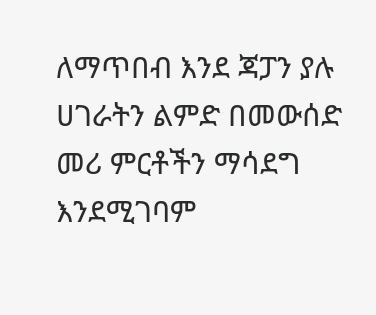ለማጥበብ እንደ ጃፓን ያሉ ሀገራትን ልምድ በመውሰድ መሪ ምርቶችን ማሳደግ እንደሚገባም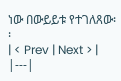ነው በውይይቱ የተገለጸው፡፡
| < Prev | Next > |
|---|